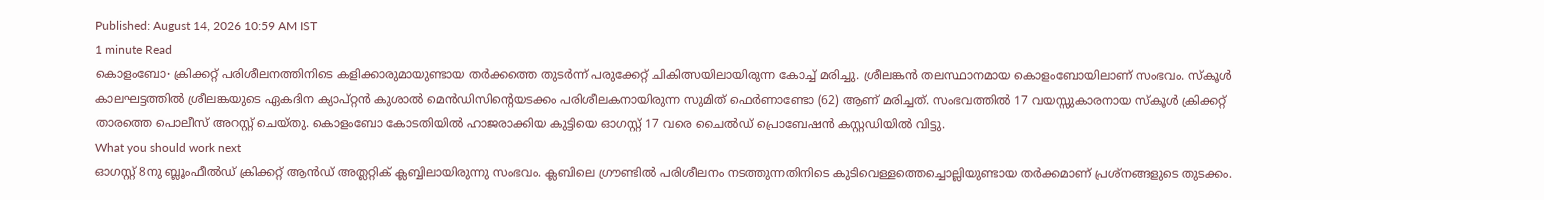Published: August 14, 2026 10:59 AM IST
1 minute Read
കൊളംബോ∙ ക്രിക്കറ്റ് പരിശീലനത്തിനിടെ കളിക്കാരുമായുണ്ടായ തർക്കത്തെ തുടർന്ന് പരുക്കേറ്റ് ചികിത്സയിലായിരുന്ന കോച്ച് മരിച്ചു. ശ്രീലങ്കൻ തലസ്ഥാനമായ കൊളംബോയിലാണ് സംഭവം. സ്കൂൾ കാലഘട്ടത്തിൽ ശ്രീലങ്കയുടെ ഏകദിന ക്യാപ്റ്റൻ കുശാൽ മെൻഡിസിന്റെയടക്കം പരിശീലകനായിരുന്ന സുമിത് ഫെർണാണ്ടോ (62) ആണ് മരിച്ചത്. സംഭവത്തിൽ 17 വയസ്സുകാരനായ സ്കൂൾ ക്രിക്കറ്റ് താരത്തെ പൊലീസ് അറസ്റ്റ് ചെയ്തു. കൊളംബോ കോടതിയിൽ ഹാജരാക്കിയ കുട്ടിയെ ഓഗസ്റ്റ് 17 വരെ ചൈൽഡ് പ്രൊബേഷൻ കസ്റ്റഡിയിൽ വിട്ടു.
What you should work next
ഓഗസ്റ്റ് 8നു ബ്ലൂംഫീൽഡ് ക്രിക്കറ്റ് ആൻഡ് അത്ലറ്റിക് ക്ലബ്ബിലായിരുന്നു സംഭവം. ക്ലബിലെ ഗ്രൗണ്ടിൽ പരിശീലനം നടത്തുന്നതിനിടെ കുടിവെള്ളത്തെച്ചൊല്ലിയുണ്ടായ തർക്കമാണ് പ്രശ്നങ്ങളുടെ തുടക്കം.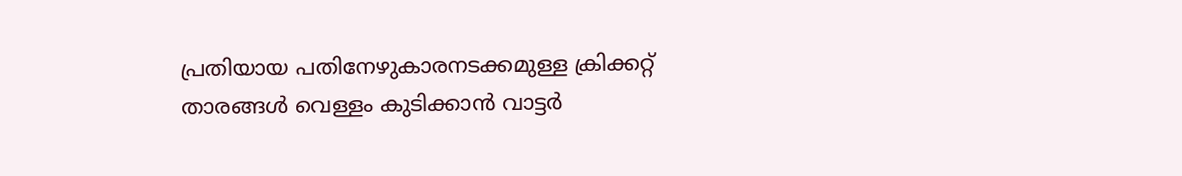പ്രതിയായ പതിനേഴുകാരനടക്കമുള്ള ക്രിക്കറ്റ് താരങ്ങൾ വെള്ളം കുടിക്കാൻ വാട്ടർ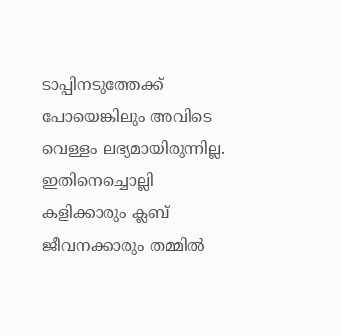ടാപ്പിനടുത്തേക്ക് പോയെങ്കിലും അവിടെ വെള്ളം ലഭ്യമായിരുന്നില്ല. ഇതിനെച്ചൊല്ലി കളിക്കാരും ക്ലബ് ജീവനക്കാരും തമ്മിൽ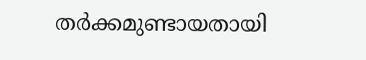തർക്കമുണ്ടായതായി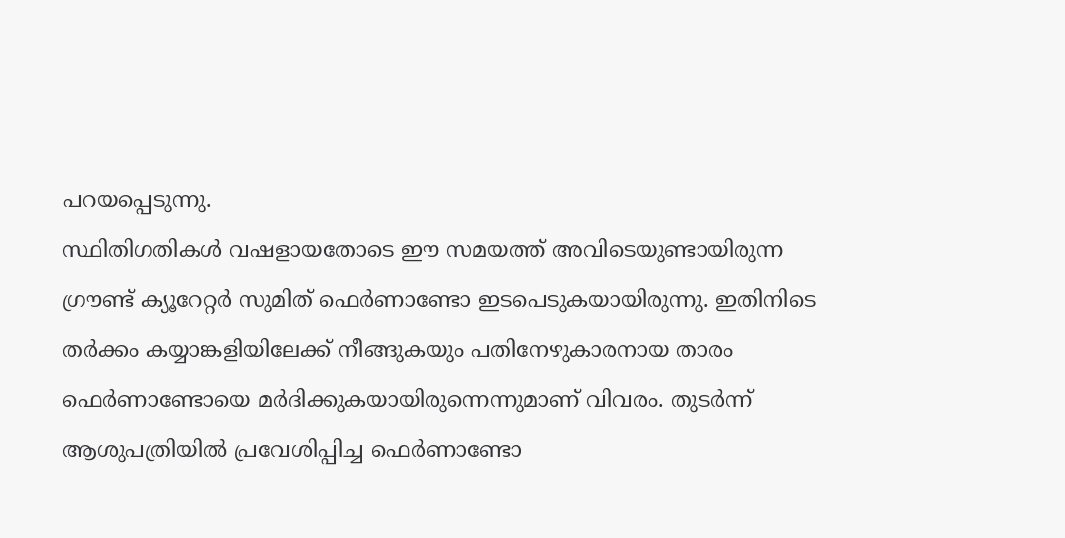പറയപ്പെടുന്നു.
സ്ഥിതിഗതികൾ വഷളായതോടെ ഈ സമയത്ത് അവിടെയുണ്ടായിരുന്ന ഗ്രൗണ്ട് ക്യൂറേറ്റർ സുമിത് ഫെർണാണ്ടോ ഇടപെടുകയായിരുന്നു. ഇതിനിടെ തർക്കം കയ്യാങ്കളിയിലേക്ക് നീങ്ങുകയും പതിനേഴുകാരനായ താരം ഫെർണാണ്ടോയെ മർദിക്കുകയായിരുന്നെന്നുമാണ് വിവരം. തുടർന്ന് ആശുപത്രിയിൽ പ്രവേശിപ്പിച്ച ഫെർണാണ്ടോ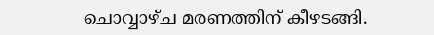ചൊവ്വാഴ്ച മരണത്തിന് കീഴടങ്ങി.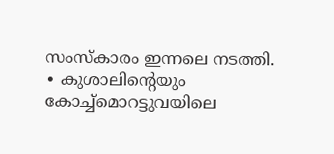സംസ്കാരം ഇന്നലെ നടത്തി.
∙ കുശാലിന്റെയും കോച്ച്മൊറട്ടുവയിലെ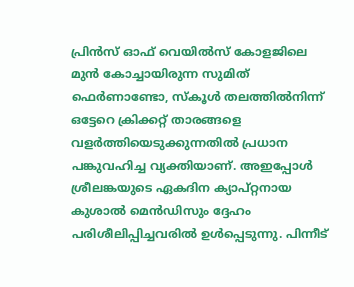പ്രിൻസ് ഓഫ് വെയിൽസ് കോളജിലെ മുൻ കോച്ചായിരുന്ന സുമിത് ഫെർണാണ്ടോ, സ്കൂൾ തലത്തിൽനിന്ന് ഒട്ടേറെ ക്രിക്കറ്റ് താരങ്ങളെ വളർത്തിയെടുക്കുന്നതിൽ പ്രധാന പങ്കുവഹിച്ച വ്യക്തിയാണ്. അഇപ്പോൾ ശ്രീലങ്കയുടെ ഏകദിന ക്യാപ്റ്റനായ കുശാൽ മെൻഡിസും ദ്ദേഹം പരിശീലിപ്പിച്ചവരിൽ ഉൾപ്പെടുന്നു. പിന്നീട്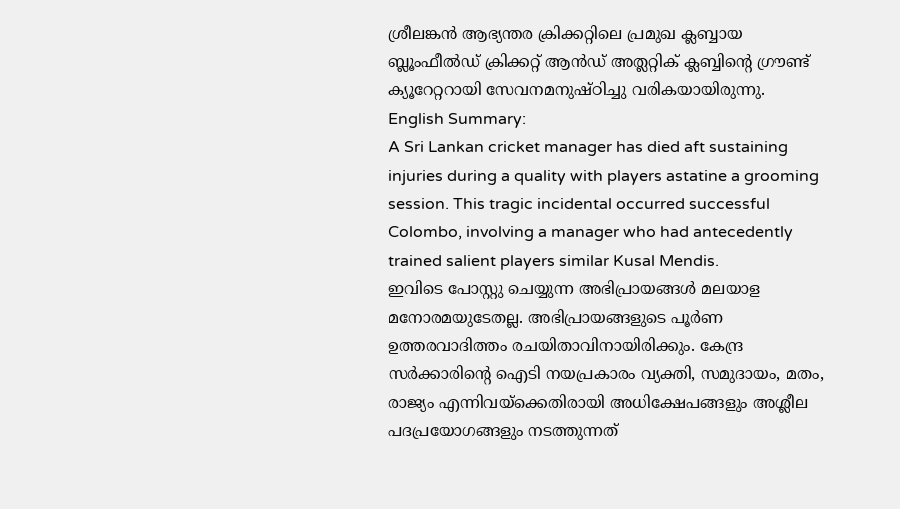ശ്രീലങ്കൻ ആഭ്യന്തര ക്രിക്കറ്റിലെ പ്രമുഖ ക്ലബ്ബായ ബ്ലൂംഫീൽഡ് ക്രിക്കറ്റ് ആൻഡ് അത്ലറ്റിക് ക്ലബ്ബിന്റെ ഗ്രൗണ്ട് ക്യൂറേറ്ററായി സേവനമനുഷ്ഠിച്ചു വരികയായിരുന്നു.
English Summary:
A Sri Lankan cricket manager has died aft sustaining injuries during a quality with players astatine a grooming session. This tragic incidental occurred successful Colombo, involving a manager who had antecedently trained salient players similar Kusal Mendis.
ഇവിടെ പോസ്റ്റു ചെയ്യുന്ന അഭിപ്രായങ്ങൾ മലയാള മനോരമയുടേതല്ല. അഭിപ്രായങ്ങളുടെ പൂർണ ഉത്തരവാദിത്തം രചയിതാവിനായിരിക്കും. കേന്ദ്ര സർക്കാരിന്റെ ഐടി നയപ്രകാരം വ്യക്തി, സമുദായം, മതം, രാജ്യം എന്നിവയ്ക്കെതിരായി അധിക്ഷേപങ്ങളും അശ്ലീല പദപ്രയോഗങ്ങളും നടത്തുന്നത്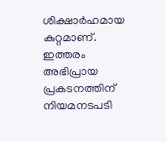ശിക്ഷാർഹമായ കുറ്റമാണ്. ഇത്തരം അഭിപ്രായ പ്രകടനത്തിന് നിയമനടപടി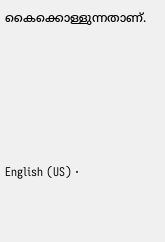കൈക്കൊള്ളുന്നതാണ്.






English (US) ·